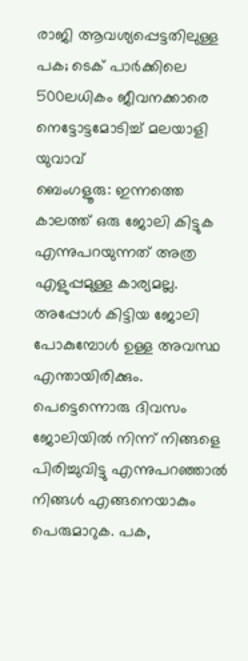രാജി ആവശ്യപ്പെട്ടതിലുള്ള പക; ടെക് പാർക്കിലെ 500ലധികം ജീവനക്കാരെ നെട്ടോട്ടമോടിച്ച് മലയാളി യുവാവ്
ബെംഗളൂരു: ഇന്നത്തെ കാലത്ത് ഒരു ജോലി കിട്ടുക എന്നുപറയുന്നത് അത്ര എളുപ്പമുള്ള കാര്യമല്ല. അപ്പോൾ കിട്ടിയ ജോലി പോകുമ്പോൾ ഉള്ള അവസ്ഥ എന്തായിരിക്കും. പെട്ടെന്നൊരു ദിവസം ജോലിയിൽ നിന്ന് നിങ്ങളെ പിരിച്ചുവിട്ടു എന്നുപറഞ്ഞാൽ നിങ്ങൾ എങ്ങനെയാകും പെരുമാറുക. പക,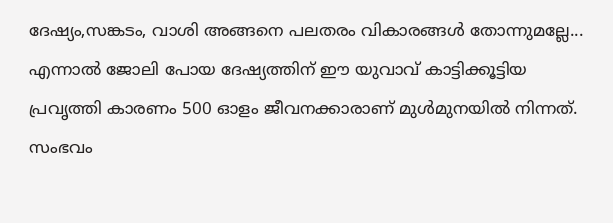ദേഷ്യം,സങ്കടം, വാശി അങ്ങനെ പലതരം വികാരങ്ങൾ തോന്നുമല്ലേ...
എന്നാൽ ജോലി പോയ ദേഷ്യത്തിന് ഈ യുവാവ് കാട്ടിക്കൂട്ടിയ പ്രവൃത്തി കാരണം 500 ഓളം ജീവനക്കാരാണ് മുൾമുനയിൽ നിന്നത്. സംഭവം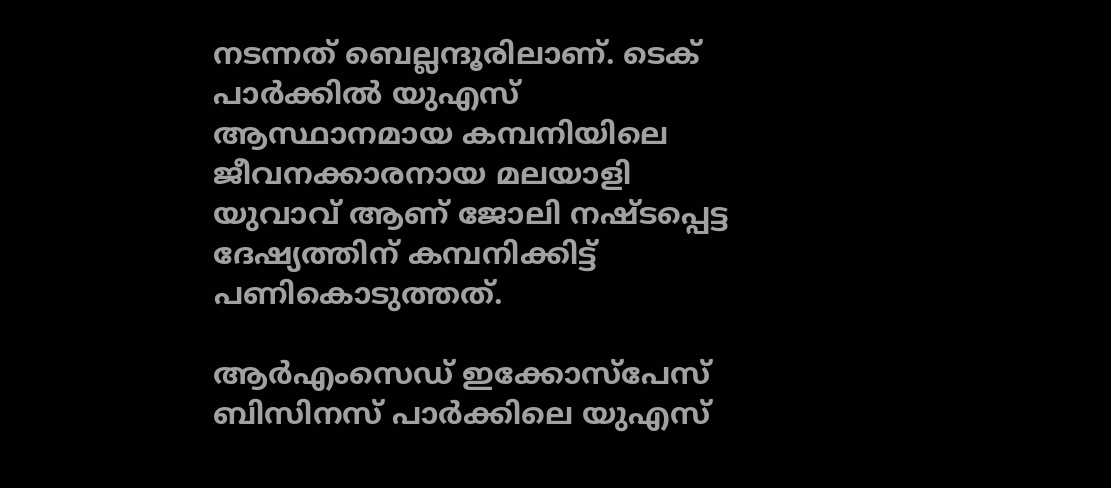നടന്നത് ബെല്ലന്ദൂരിലാണ്. ടെക് പാർക്കിൽ യുഎസ് ആസ്ഥാനമായ കമ്പനിയിലെ ജീവനക്കാരനായ മലയാളി യുവാവ് ആണ് ജോലി നഷ്ടപ്പെട്ട ദേഷ്യത്തിന് കമ്പനിക്കിട്ട് പണികൊടുത്തത്.

ആർഎംസെഡ് ഇക്കോസ്പേസ് ബിസിനസ് പാർക്കിലെ യുഎസ്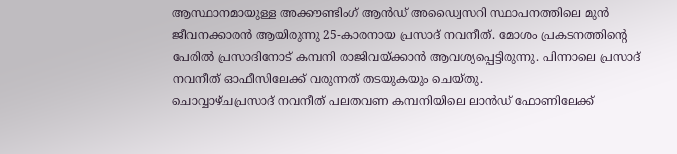ആസ്ഥാനമായുള്ള അക്കൗണ്ടിംഗ് ആൻഡ് അഡ്വൈസറി സ്ഥാപനത്തിലെ മുൻ ജീവനക്കാരൻ ആയിരുന്നു 25-കാരനായ പ്രസാദ് നവനീത്. മോശം പ്രകടനത്തിന്റെ പേരിൽ പ്രസാദിനോട് കമ്പനി രാജിവയ്ക്കാൻ ആവശ്യപ്പെട്ടിരുന്നു. പിന്നാലെ പ്രസാദ് നവനീത് ഓഫീസിലേക്ക് വരുന്നത് തടയുകയും ചെയ്തു.
ചൊവ്വാഴ്ചപ്രസാദ് നവനീത് പലതവണ കമ്പനിയിലെ ലാൻഡ് ഫോണിലേക്ക്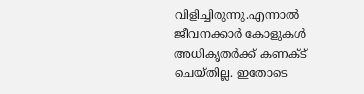വിളിച്ചിരുന്നു.എന്നാൽ ജീവനക്കാർ കോളുകൾ അധികൃതർക്ക് കണക്ട് ചെയ്തില്ല. ഇതോടെ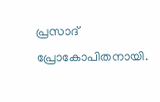പ്രസാദ് പ്രോകോപിതനായി.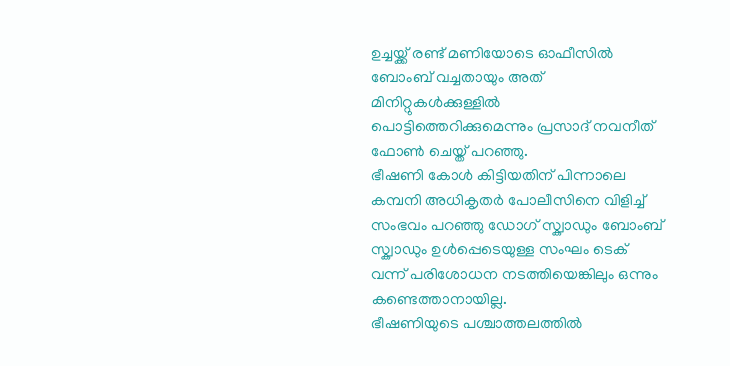ഉച്ചയ്ക്ക് രണ്ട് മണിയോടെ ഓഫീസിൽ ബോംബ് വച്ചതായും അത് മിനിറ്റുകൾക്കുള്ളിൽ പൊട്ടിത്തെറിക്കുമെന്നും പ്രസാദ് നവനീത് ഫോൺ ചെയ്ത് പറഞ്ഞു.
ഭീഷണി കോൾ കിട്ടിയതിന് പിന്നാലെ കമ്പനി അധികൃതർ പോലീസിനെ വിളിച്ച് സംഭവം പറഞ്ഞു ഡോഗ് സ്ക്വാഡും ബോംബ് സ്ക്വാഡും ഉൾപ്പെടെയുള്ള സംഘം ടെക് വന്ന് പരിശോധന നടത്തിയെങ്കിലും ഒന്നും കണ്ടെത്താനായില്ല.
ഭീഷണിയുടെ പശ്ചാത്തലത്തിൽ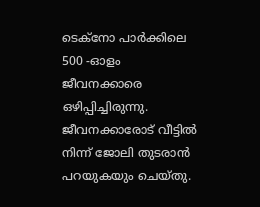ടെക്നോ പാർക്കിലെ 500 -ഓളം ജീവനക്കാരെ ഒഴിപ്പിച്ചിരുന്നു. ജീവനക്കാരോട് വീട്ടിൽ നിന്ന് ജോലി തുടരാൻ പറയുകയും ചെയ്തു.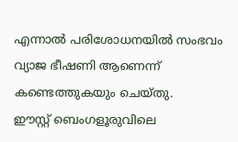എന്നാൽ പരിശോധനയിൽ സംഭവം വ്യാജ ഭീഷണി ആണെന്ന് കണ്ടെത്തുകയും ചെയ്തു.
ഈസ്റ്റ് ബെംഗളൂരുവിലെ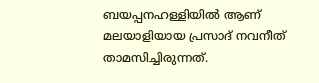ബയപ്പനഹള്ളിയിൽ ആണ് മലയാളിയായ പ്രസാദ് നവനീത് താമസിച്ചിരുന്നത്.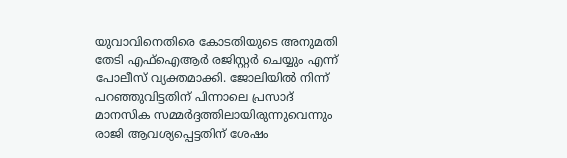യുവാവിനെതിരെ കോടതിയുടെ അനുമതി തേടി എഫ്ഐആർ രജിസ്റ്റർ ചെയ്യും എന്ന് പോലീസ് വ്യക്തമാക്കി. ജോലിയിൽ നിന്ന് പറഞ്ഞുവിട്ടതിന് പിന്നാലെ പ്രസാദ് മാനസിക സമ്മർദ്ദത്തിലായിരുന്നുവെന്നും രാജി ആവശ്യപ്പെട്ടതിന് ശേഷം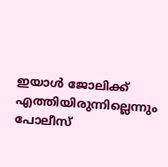ഇയാൾ ജോലിക്ക് എത്തിയിരുന്നില്ലെന്നും പോലീസ്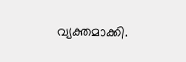വ്യക്തമാക്കി.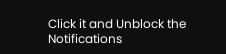Click it and Unblock the Notifications